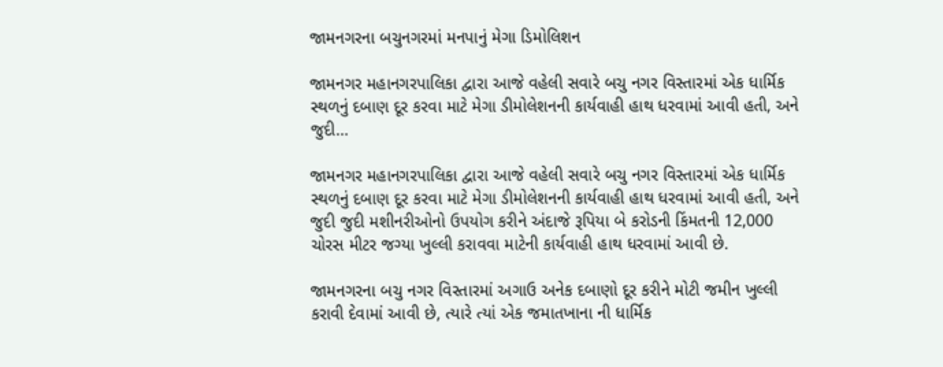જામનગરના બચુનગરમાં મનપાનું મેગા ડિમોલિશન

જામનગર મહાનગરપાલિકા દ્વારા આજે વહેલી સવારે બચુ નગર વિસ્તારમાં એક ધાર્મિક સ્થળનું દબાણ દૂર કરવા માટે મેગા ડીમોલેશનની કાર્યવાહી હાથ ધરવામાં આવી હતી, અને જુદી…

જામનગર મહાનગરપાલિકા દ્વારા આજે વહેલી સવારે બચુ નગર વિસ્તારમાં એક ધાર્મિક સ્થળનું દબાણ દૂર કરવા માટે મેગા ડીમોલેશનની કાર્યવાહી હાથ ધરવામાં આવી હતી, અને જુદી જુદી મશીનરીઓનો ઉપયોગ કરીને અંદાજે રૂપિયા બે કરોડની કિંમતની 12,000 ચોરસ મીટર જગ્યા ખુલ્લી કરાવવા માટેની કાર્યવાહી હાથ ધરવામાં આવી છે.

જામનગરના બચુ નગર વિસ્તારમાં અગાઉ અનેક દબાણો દૂર કરીને મોટી જમીન ખુલ્લી કરાવી દેવામાં આવી છે, ત્યારે ત્યાં એક જમાતખાના ની ધાર્મિક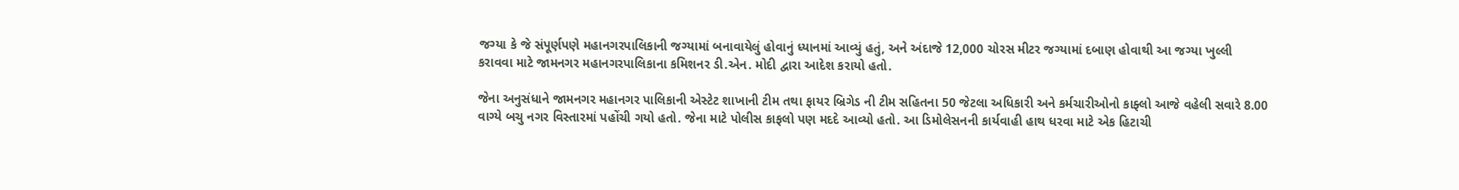જગ્યા કે જે સંપૂર્ણપણે મહાનગરપાલિકાની જગ્યામાં બનાવાયેલું હોવાનું ધ્યાનમાં આવ્યું હતું, અને અંદાજે 12,000 ચોરસ મીટર જગ્યામાં દબાણ હોવાથી આ જગ્યા ખુલ્લી કરાવવા માટે જામનગર મહાનગરપાલિકાના કમિશનર ડી.એન. મોદી દ્વારા આદેશ કરાયો હતો.

જેના અનુસંધાને જામનગર મહાનગર પાલિકાની એસ્ટેટ શાખાની ટીમ તથા ફાયર બ્રિગેડ ની ટીમ સહિતના 50 જેટલા અધિકારી અને કર્મચારીઓનો કાફ્લો આજે વહેલી સવારે 8.00 વાગ્યે બચુ નગર વિસ્તારમાં પહોંચી ગયો હતો. જેના માટે પોલીસ કાફલો પણ મદદે આવ્યો હતો. આ ડિમોલેસનની કાર્યવાહી હાથ ધરવા માટે એક હિટાચી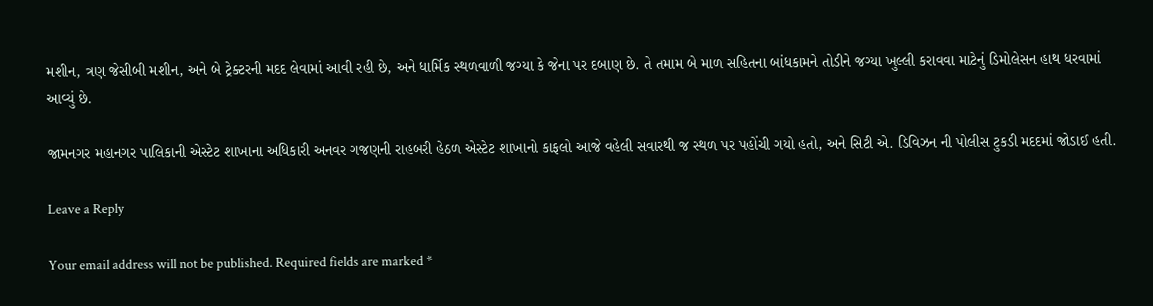મશીન, ત્રણ જેસીબી મશીન, અને બે ટ્રેક્ટરની મદદ લેવામાં આવી રહી છે, અને ધાર્મિક સ્થળવાળી જગ્યા કે જેના પર દબાણ છે. તે તમામ બે માળ સહિતના બાંધકામને તોડીને જગ્યા ખુલ્લી કરાવવા માટેનું ડિમોલેસન હાથ ધરવામાં આવ્યું છે.

જામનગર મહાનગર પાલિકાની એસ્ટેટ શાખાના અધિકારી અનવર ગજણની રાહબરી હેઠળ એસ્ટેટ શાખાનો કાફલો આજે વહેલી સવારથી જ સ્થળ પર પહોંચી ગયો હતો, અને સિટી એ. ડિવિઝન ની પોલીસ ટુકડી મદદમાં જોડાઈ હતી.

Leave a Reply

Your email address will not be published. Required fields are marked *